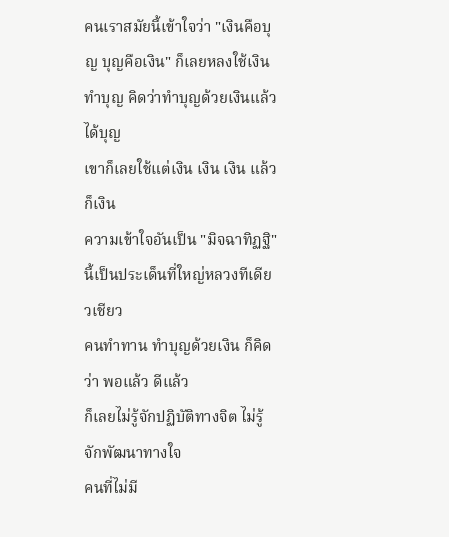คนเราสมัยนี้เข้าใจว่า "เงินคือบุญ บุญคือเงิน" ก็เลยหลงใช้เงินทำบุญ คิดว่าทำบุญด้วยเงินแล้วได้บุญ
เขาก็เลยใช้แต่เงิน เงิน เงิน แล้วก็เงิน
ความเข้าใจอันเป็น "มิจฉาทิฏฐิ" นี้เป็นประเด็นที่ใหญ่หลวงทีเดียวเชียว
คนทำทาน ทำบุญด้วยเงิน ก็คิดว่า พอแล้ว ดีแล้ว
ก็เลยไม่รู้จักปฏิบัติทางจิต ไม่รู้จักพัฒนาทางใจ
คนที่ไม่มี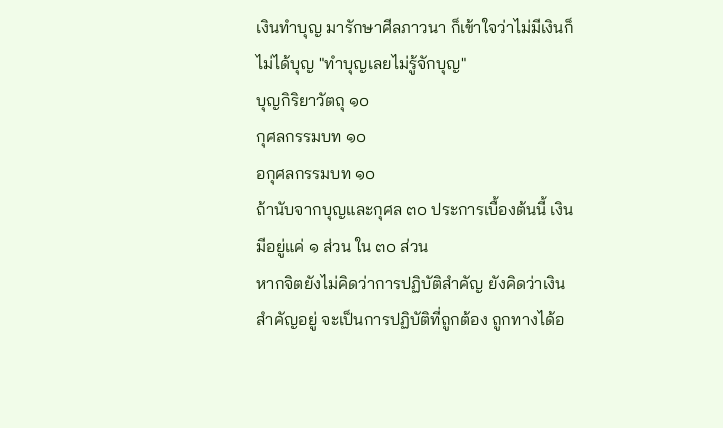เงินทำบุญ มารักษาศีลภาวนา ก็เข้าใจว่าไม่มีเงินก็ไม่ได้บุญ "ทำบุญเลยไม่รู้จักบุญ"
บุญกิริยาวัตถุ ๑๐
กุศลกรรมบท ๑๐
อกุศลกรรมบท ๑๐
ถ้านับจากบุญและกุศล ๓๐ ประการเบื้องต้นนี้ เงินมีอยู่แค่ ๑ ส่วน ใน ๓๐ ส่วน
หากจิตยังไม่คิดว่าการปฏิบัติสำคัญ ยังคิดว่าเงินสำคัญอยู่ จะเป็นการปฏิบัติที่ถูกต้อง ถูกทางได้อ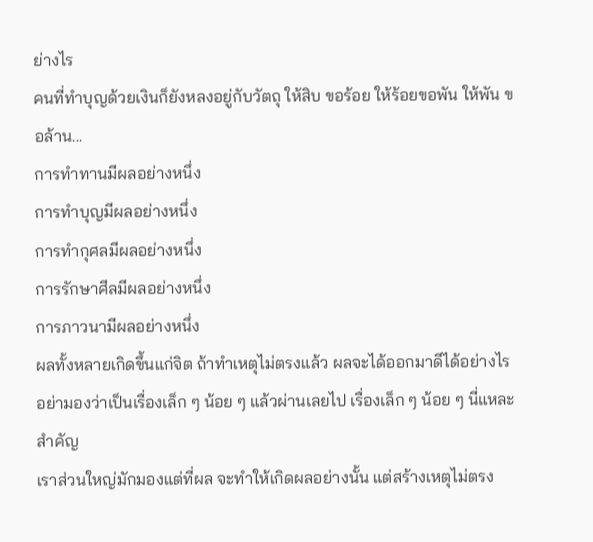ย่างไร
คนที่ทำบุญด้วยเงินก็ยังหลงอยู่กับวัตถุ ให้สิบ ขอร้อย ให้ร้อยขอพัน ให้พัน ขอล้าน...
การทำทานมีผลอย่างหนึ่ง
การทำบุญมีผลอย่างหนึ่ง
การทำกุศลมีผลอย่างหนึ่ง
การรักษาศีลมีผลอย่างหนึ่ง
การภาวนามีผลอย่างหนึ่ง
ผลทั้งหลายเกิดขึ้นแก่จิต ถ้าทำเหตุไม่ตรงแล้ว ผลจะได้ออกมาดีได้อย่างไร
อย่ามองว่าเป็นเรื่องเล็ก ๆ น้อย ๆ แล้วผ่านเลยไป เรื่องเล็ก ๆ น้อย ๆ นี่แหละสำคัญ
เราส่วนใหญ่มักมองแต่ที่ผล จะทำให้เกิดผลอย่างนั้น แต่สร้างเหตุไม่ตรง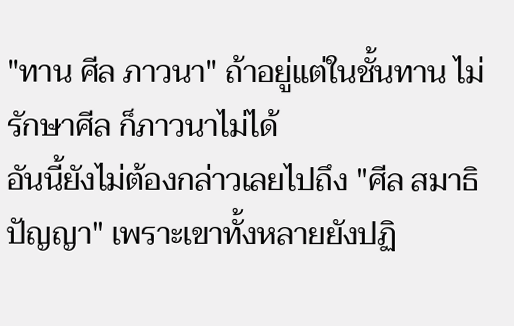"ทาน ศีล ภาวนา" ถ้าอยู่แต่ในชั้นทาน ไม่รักษาศีล ก็ภาวนาไม่ได้
อันนี้ยังไม่ต้องกล่าวเลยไปถึง "ศีล สมาธิ ปัญญา" เพราะเขาทั้งหลายยังปฏิ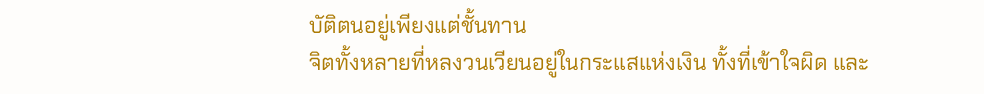บัติตนอยู่เพียงแต่ชั้นทาน
จิตทั้งหลายที่หลงวนเวียนอยู่ในกระแสแห่งเงิน ทั้งที่เข้าใจผิด และ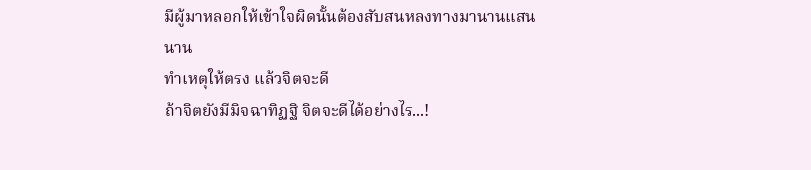มีผู้มาหลอกให้เข้าใจผิดนั้นต้องสับสนหลงทางมานานแสนนาน
ทำเหตุให้ตรง แล้วจิตจะดี
ถ้าจิตยังมีมิจฉาทิฏฐิ จิตจะดีได้อย่างไร...!